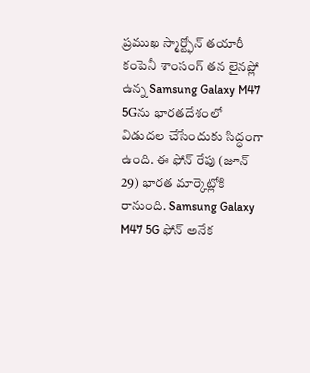ప్రముఖ స్మార్ట్ఫోన్ తయారీ కంపెనీ శాంసంగ్ తన లైనప్లో ఉన్న Samsung Galaxy M47 5Gను భారతదేశంలో విడుదల చేసేందుకు సిద్ధంగా ఉంది. ఈ ఫోన్ రేపు (జూన్ 29) భారత మార్కెట్లోకి రానుంది. Samsung Galaxy M47 5G ఫోన్ అనేక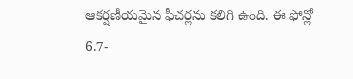ఆకర్షణీయమైన ఫీచర్లను కలిగి ఉంది. ఈ ఫోన్లో 6.7-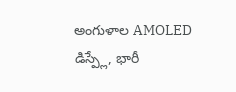అంగుళాల AMOLED డిస్ప్లే, భారీ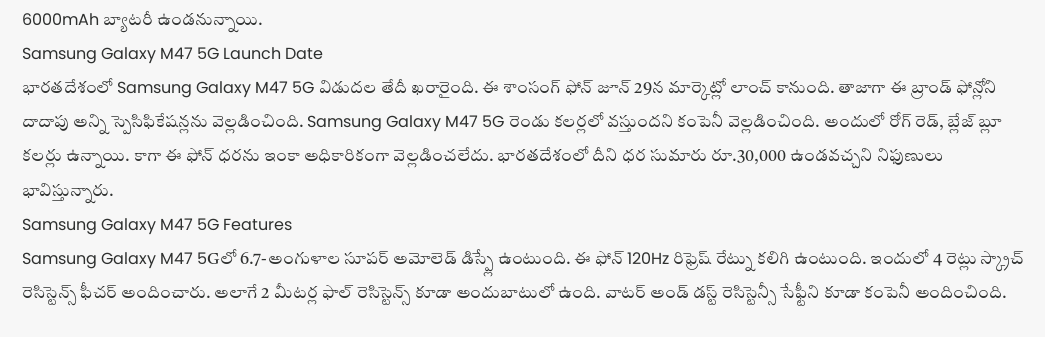6000mAh బ్యాటరీ ఉండనున్నాయి.
Samsung Galaxy M47 5G Launch Date
భారతదేశంలో Samsung Galaxy M47 5G విడుదల తేదీ ఖరారైంది. ఈ శాంసంగ్ ఫోన్ జూన్ 29న మార్కెట్లో లాంచ్ కానుంది. తాజాగా ఈ బ్రాండ్ ఫోన్లోని దాదాపు అన్ని స్పెసిఫికేషన్లను వెల్లడించింది. Samsung Galaxy M47 5G రెండు కలర్లలో వస్తుందని కంపెనీ వెల్లడించింది. అందులో రోగ్ రెడ్, బ్లేజ్ బ్లూ కలర్లు ఉన్నాయి. కాగా ఈ ఫోన్ ధరను ఇంకా అధికారికంగా వెల్లడించలేదు. భారతదేశంలో దీని ధర సుమారు రూ.30,000 ఉండవచ్చని నిఫుణులు భావిస్తున్నారు.
Samsung Galaxy M47 5G Features
Samsung Galaxy M47 5Gలో 6.7-అంగుళాల సూపర్ అమోలెడ్ డిస్ప్లే ఉంటుంది. ఈ ఫోన్ 120Hz రిఫ్రెష్ రేట్ను కలిగి ఉంటుంది. ఇందులో 4 రెట్లు స్క్రాచ్ రెసిస్టెన్స్ ఫీచర్ అందించారు. అలాగే 2 మీటర్ల ఫాల్ రెసిస్టెన్స్ కూడా అందుబాటులో ఉంది. వాటర్ అండ్ డస్ట్ రెసిస్టెన్సీ సేఫ్టీని కూడా కంపెనీ అందించింది.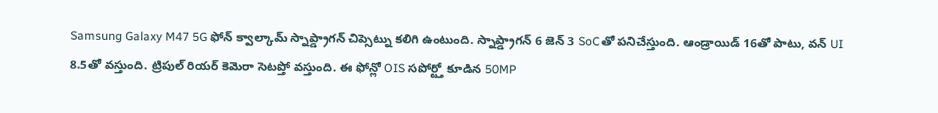Samsung Galaxy M47 5G ఫోన్ క్వాల్కామ్ స్నాప్డ్రాగన్ చిప్సెట్ను కలిగి ఉంటుంది. స్నాప్డ్రాగన్ 6 జెన్ 3 SoCతో పనిచేస్తుంది. ఆండ్రాయిడ్ 16తో పాటు, వన్ UI 8.5తో వస్తుంది. ట్రిపుల్ రియర్ కెమెరా సెటప్తో వస్తుంది. ఈ ఫోన్లో OIS సపోర్ట్తో కూడిన 50MP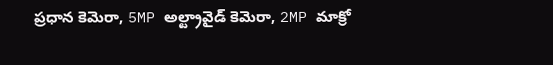ప్రధాన కెమెరా, 5MP అల్ట్రావైడ్ కెమెరా, 2MP మాక్రో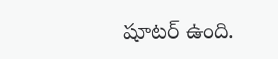షూటర్ ఉంది.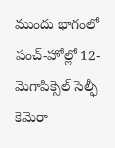ముందు భాగంలో పంచ్-హోల్లో 12-మెగాపిక్సెల్ సెల్ఫీ కెమెరా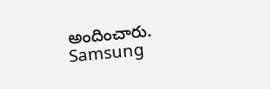అందించారు. Samsung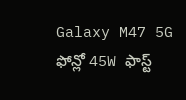Galaxy M47 5G ఫోన్లో 45W ఫాస్ట్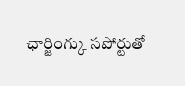ఛార్జింగ్కు సపోర్టుతో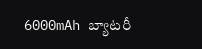6000mAh బ్యాటరీ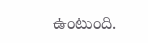ఉంటుంది.